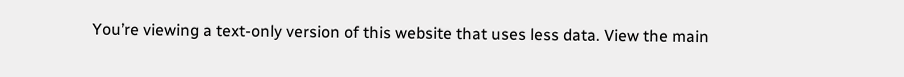You’re viewing a text-only version of this website that uses less data. View the main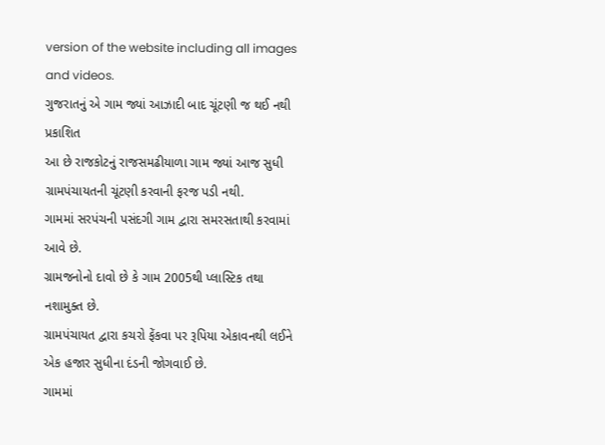version of the website including all images and videos.
ગુજરાતનું એ ગામ જ્યાં આઝાદી બાદ ચૂંટણી જ થઈ નથી
પ્રકાશિત
આ છે રાજકોટનું રાજસમઢીયાળા ગામ જ્યાં આજ સુધી ગ્રામપંચાયતની ચૂંટણી કરવાની ફરજ પડી નથી.
ગામમાં સરપંચની પસંદગી ગામ દ્વારા સમરસતાથી કરવામાં આવે છે.
ગ્રામજનોનો દાવો છે કે ગામ 2005થી પ્લાસ્ટિક તથા નશામુક્ત છે.
ગ્રામપંચાયત દ્વારા કચરો ફેંકવા પર રૂપિયા એકાવનથી લઈને એક હજાર સુધીના દંડની જોગવાઈ છે.
ગામમાં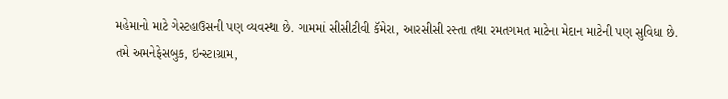મહેમાનો માટે ગેસ્ટહાઉસની પણ વ્યવસ્થા છે. ગામમાં સીસીટીવી કૅમેરા, આરસીસી રસ્તા તથા રમતગમત માટેના મેદાન માટેની પણ સુવિધા છે.
તમે અમનેફેસબુક, ઇન્સ્ટાગ્રામ,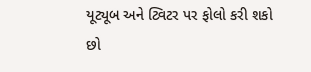યૂટ્યૂબ અને ટ્વિટર પર ફોલો કરી શકો છો